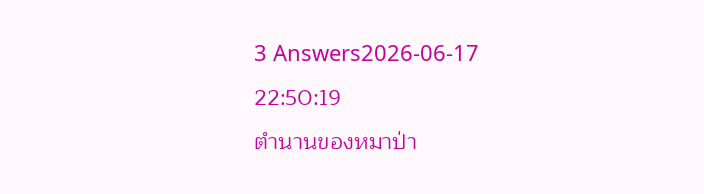3 Answers2026-06-17 22:50:19
ตำนานของหมาป่า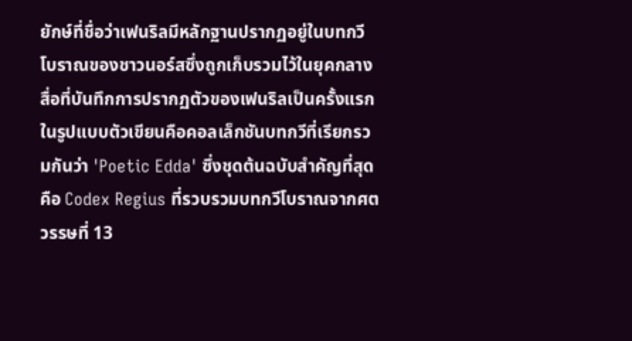ยักษ์ที่ชื่อว่าเฟนริลมีหลักฐานปรากฏอยู่ในบทกวีโบราณของชาวนอร์สซึ่งถูกเก็บรวมไว้ในยุคกลาง
สื่อที่บันทึกการปรากฏตัวของเฟนริลเป็นครั้งแรกในรูปแบบตัวเขียนคือคอลเล็กชันบทกวีที่เรียกรวมกันว่า 'Poetic Edda' ซึ่งชุดต้นฉบับสำคัญที่สุดคือ Codex Regius ที่รวบรวมบทกวีโบราณจากศตวรรษที่ 13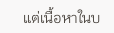แต่เนื้อหาในบ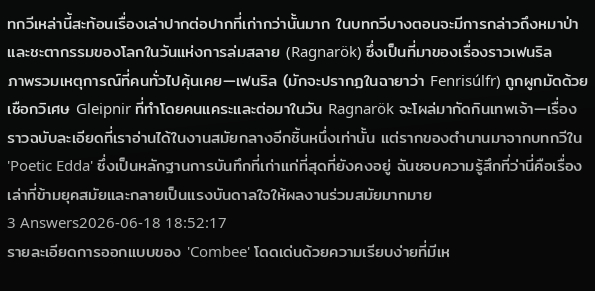ทกวีเหล่านี้สะท้อนเรื่องเล่าปากต่อปากที่เก่ากว่านั้นมาก ในบทกวีบางตอนจะมีการกล่าวถึงหมาป่าและชะตากรรมของโลกในวันแห่งการล่มสลาย (Ragnarök) ซึ่งเป็นที่มาของเรื่องราวเฟนริล
ภาพรวมเหตุการณ์ที่คนทั่วไปคุ้นเคย—เฟนริล (มักจะปรากฏในฉายาว่า Fenrisúlfr) ถูกผูกมัดด้วยเชือกวิเศษ Gleipnir ที่ทำโดยคนแคระและต่อมาในวัน Ragnarök จะโผล่มากัดกินเทพเจ้า—เรื่องราวฉบับละเอียดที่เราอ่านได้ในงานสมัยกลางอีกชิ้นหนึ่งเท่านั้น แต่รากของตำนานมาจากบทกวีใน 'Poetic Edda' ซึ่งเป็นหลักฐานการบันทึกที่เก่าแก่ที่สุดที่ยังคงอยู่ ฉันชอบความรู้สึกที่ว่านี่คือเรื่องเล่าที่ข้ามยุคสมัยและกลายเป็นแรงบันดาลใจให้ผลงานร่วมสมัยมากมาย
3 Answers2026-06-18 18:52:17
รายละเอียดการออกแบบของ 'Combee' โดดเด่นด้วยความเรียบง่ายที่มีเห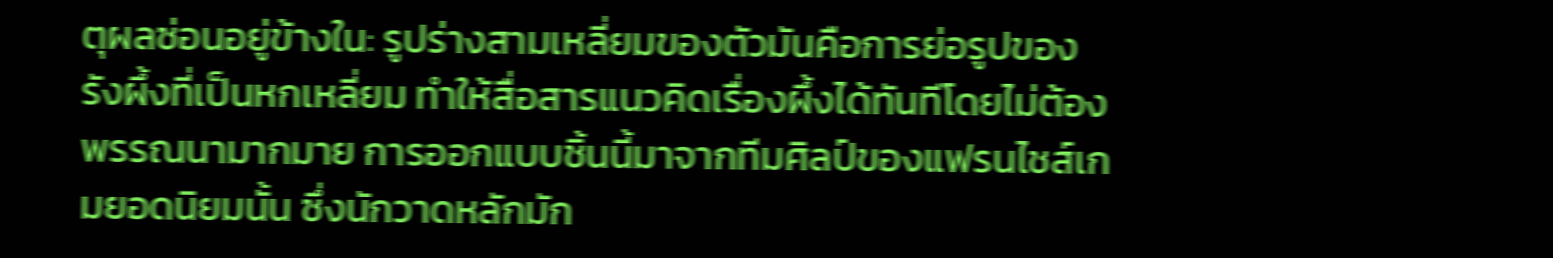ตุผลซ่อนอยู่ข้างใน: รูปร่างสามเหลี่ยมของตัวมันคือการย่อรูปของรังผึ้งที่เป็นหกเหลี่ยม ทำให้สื่อสารแนวคิดเรื่องผึ้งได้ทันทีโดยไม่ต้องพรรณนามากมาย การออกแบบชิ้นนี้มาจากทีมศิลป์ของแฟรนไชส์เกมยอดนิยมนั้น ซึ่งนักวาดหลักมัก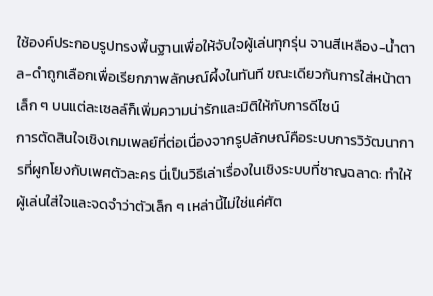ใช้องค์ประกอบรูปทรงพื้นฐานเพื่อให้จับใจผู้เล่นทุกรุ่น จานสีเหลือง-น้ำตาล-ดำถูกเลือกเพื่อเรียกภาพลักษณ์ผึ้งในทันที ขณะเดียวกันการใส่หน้าตาเล็ก ๆ บนแต่ละเซลล์ก็เพิ่มความน่ารักและมิติให้กับการดีไซน์
การตัดสินใจเชิงเกมเพลย์ที่ต่อเนื่องจากรูปลักษณ์คือระบบการวิวัฒนาการที่ผูกโยงกับเพศตัวละคร นี่เป็นวิธีเล่าเรื่องในเชิงระบบที่ชาญฉลาด: ทำให้ผู้เล่นใส่ใจและจดจำว่าตัวเล็ก ๆ เหล่านี้ไม่ใช่แค่ศัต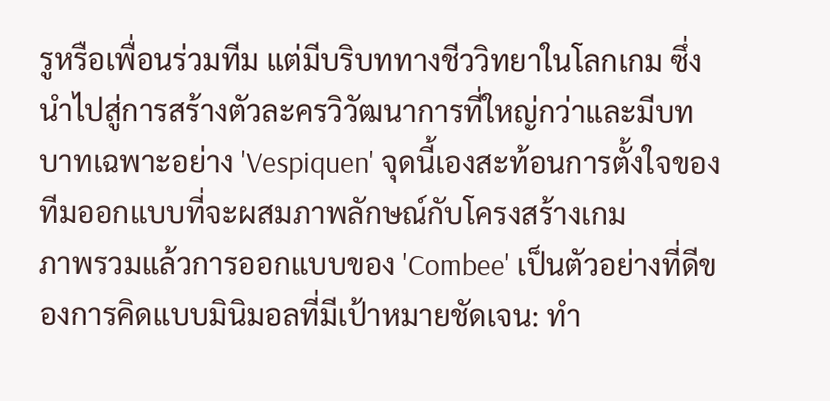รูหรือเพื่อนร่วมทีม แต่มีบริบททางชีววิทยาในโลกเกม ซึ่งนำไปสู่การสร้างตัวละครวิวัฒนาการที่ใหญ่กว่าและมีบทบาทเฉพาะอย่าง 'Vespiquen' จุดนี้เองสะท้อนการตั้งใจของทีมออกแบบที่จะผสมภาพลักษณ์กับโครงสร้างเกม
ภาพรวมแล้วการออกแบบของ 'Combee' เป็นตัวอย่างที่ดีของการคิดแบบมินิมอลที่มีเป้าหมายชัดเจน: ทำ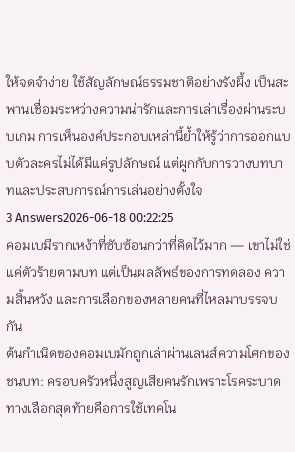ให้จดจำง่าย ใช้สัญลักษณ์ธรรมชาติอย่างรังผึ้ง เป็นสะพานเชื่อมระหว่างความน่ารักและการเล่าเรื่องผ่านระบบเกม การเห็นองค์ประกอบเหล่านี้ย้ำให้รู้ว่าการออกแบบตัวละครไม่ได้มีแค่รูปลักษณ์ แต่ผูกกับการวางบทบาทและประสบการณ์การเล่นอย่างตั้งใจ
3 Answers2026-06-18 00:22:25
คอมเบมีรากเหง้าที่ซับซ้อนกว่าที่คิดไว้มาก — เขาไม่ใช่แค่ตัวร้ายตามบท แต่เป็นผลลัพธ์ของการทดลอง ความสิ้นหวัง และการเลือกของหลายคนที่ไหลมาบรรจบกัน
ต้นกำเนิดของคอมเบมักถูกเล่าผ่านเลนส์ความโศกของชนบท: ครอบครัวหนึ่งสูญเสียคนรักเพราะโรคระบาด ทางเลือกสุดท้ายคือการใช้เทคโน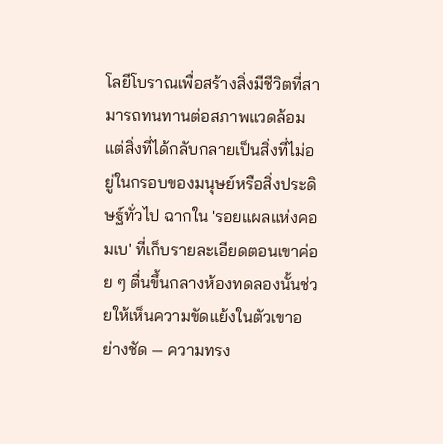โลยีโบราณเพื่อสร้างสิ่งมีชีวิตที่สามารถทนทานต่อสภาพแวดล้อม แต่สิ่งที่ได้กลับกลายเป็นสิ่งที่ไม่อยู่ในกรอบของมนุษย์หรือสิ่งประดิษฐ์ทั่วไป ฉากใน 'รอยแผลแห่งคอมเบ' ที่เก็บรายละเอียดตอนเขาค่อย ๆ ตื่นขึ้นกลางห้องทดลองนั้นช่วยให้เห็นความขัดแย้งในตัวเขาอย่างชัด — ความทรง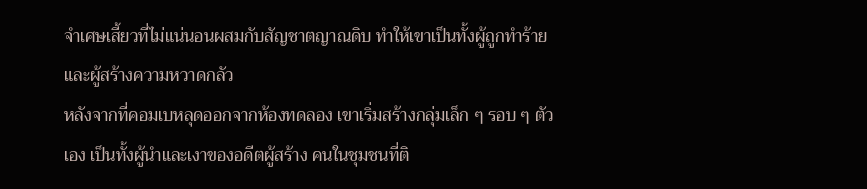จำเศษเสี้ยวที่ไม่แน่นอนผสมกับสัญชาตญาณดิบ ทำให้เขาเป็นทั้งผู้ถูกทำร้ายและผู้สร้างความหวาดกลัว
หลังจากที่คอมเบหลุดออกจากห้องทดลอง เขาเริ่มสร้างกลุ่มเล็ก ๆ รอบ ๆ ตัวเอง เป็นทั้งผู้นำและเงาของอดีตผู้สร้าง คนในชุมชนที่ติ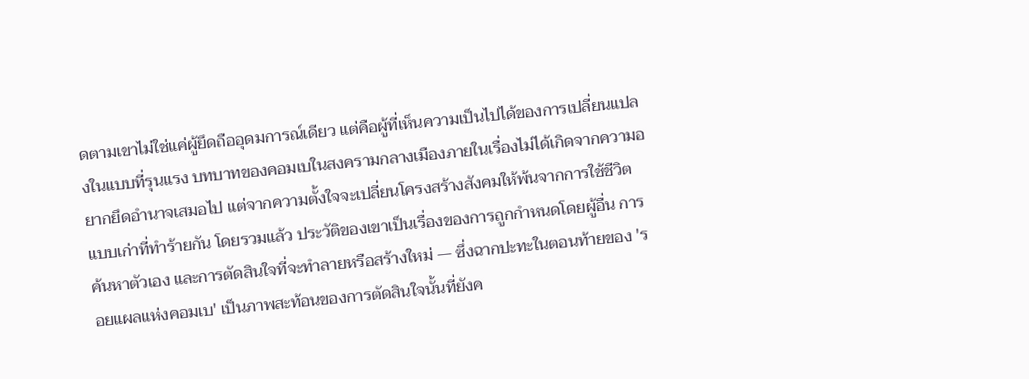ดตามเขาไม่ใช่แค่ผู้ยึดถืออุดมการณ์เดียว แต่คือผู้ที่เห็นความเป็นไปได้ของการเปลี่ยนแปลงในแบบที่รุนแรง บทบาทของคอมเบในสงครามกลางเมืองภายในเรื่องไม่ได้เกิดจากความอยากยึดอำนาจเสมอไป แต่จากความตั้งใจจะเปลี่ยนโครงสร้างสังคมให้พ้นจากการใช้ชีวิตแบบเก่าที่ทำร้ายกัน โดยรวมแล้ว ประวัติของเขาเป็นเรื่องของการถูกกำหนดโดยผู้อื่น การค้นหาตัวเอง และการตัดสินใจที่จะทำลายหรือสร้างใหม่ — ซึ่งฉากปะทะในตอนท้ายของ 'รอยแผลแห่งคอมเบ' เป็นภาพสะท้อนของการตัดสินใจนั้นที่ยังค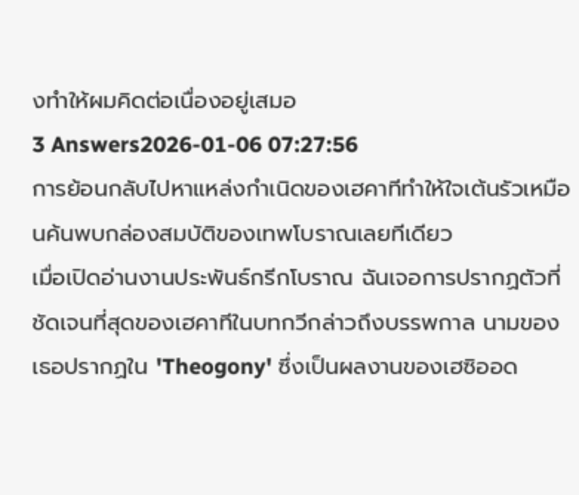งทำให้ผมคิดต่อเนื่องอยู่เสมอ
3 Answers2026-01-06 07:27:56
การย้อนกลับไปหาแหล่งกำเนิดของเฮคาทีทำให้ใจเต้นรัวเหมือนค้นพบกล่องสมบัติของเทพโบราณเลยทีเดียว
เมื่อเปิดอ่านงานประพันธ์กรีกโบราณ ฉันเจอการปรากฏตัวที่ชัดเจนที่สุดของเฮคาทีในบทกวีกล่าวถึงบรรพกาล นามของเธอปรากฏใน 'Theogony' ซึ่งเป็นผลงานของเฮซิออด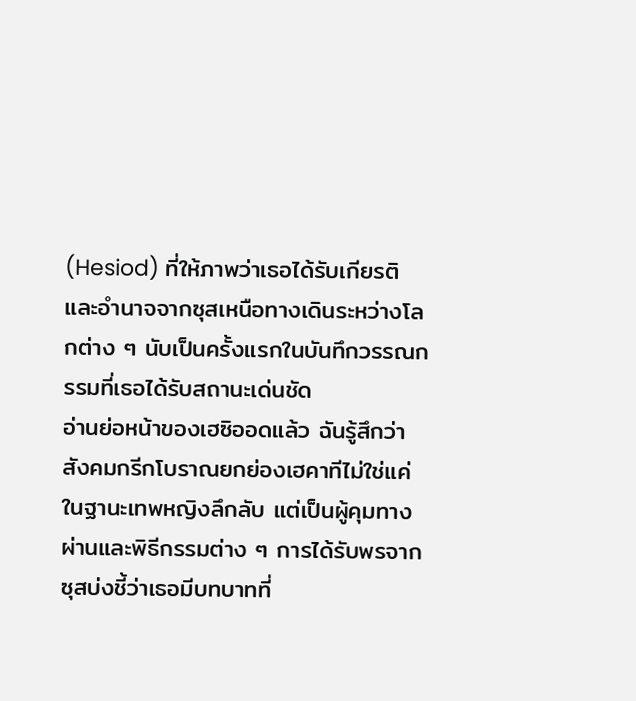(Hesiod) ที่ให้ภาพว่าเธอได้รับเกียรติและอำนาจจากซุสเหนือทางเดินระหว่างโลกต่าง ๆ นับเป็นครั้งแรกในบันทึกวรรณกรรมที่เธอได้รับสถานะเด่นชัด
อ่านย่อหน้าของเฮซิออดแล้ว ฉันรู้สึกว่าสังคมกรีกโบราณยกย่องเฮคาทีไม่ใช่แค่ในฐานะเทพหญิงลึกลับ แต่เป็นผู้คุมทางผ่านและพิธีกรรมต่าง ๆ การได้รับพรจากซุสบ่งชี้ว่าเธอมีบทบาทที่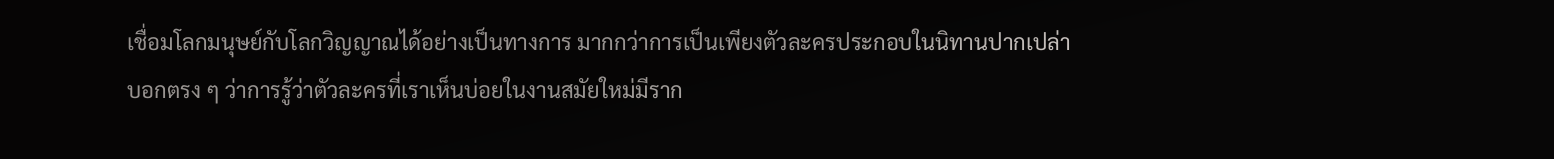เชื่อมโลกมนุษย์กับโลกวิญญาณได้อย่างเป็นทางการ มากกว่าการเป็นเพียงตัวละครประกอบในนิทานปากเปล่า
บอกตรง ๆ ว่าการรู้ว่าตัวละครที่เราเห็นบ่อยในงานสมัยใหม่มีราก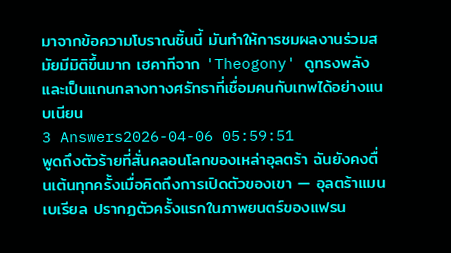มาจากข้อความโบราณชิ้นนี้ มันทำให้การชมผลงานร่วมสมัยมีมิติขึ้นมาก เฮคาทีจาก 'Theogony' ดูทรงพลังและเป็นแกนกลางทางศรัทธาที่เชื่อมคนกับเทพได้อย่างแนบเนียน
3 Answers2026-04-06 05:59:51
พูดถึงตัวร้ายที่สั่นคลอนโลกของเหล่าอุลตร้า ฉันยังคงตื่นเต้นทุกครั้งเมื่อคิดถึงการเปิดตัวของเขา — อุลตร้าแมนเบเรียล ปรากฏตัวครั้งแรกในภาพยนตร์ของแฟรน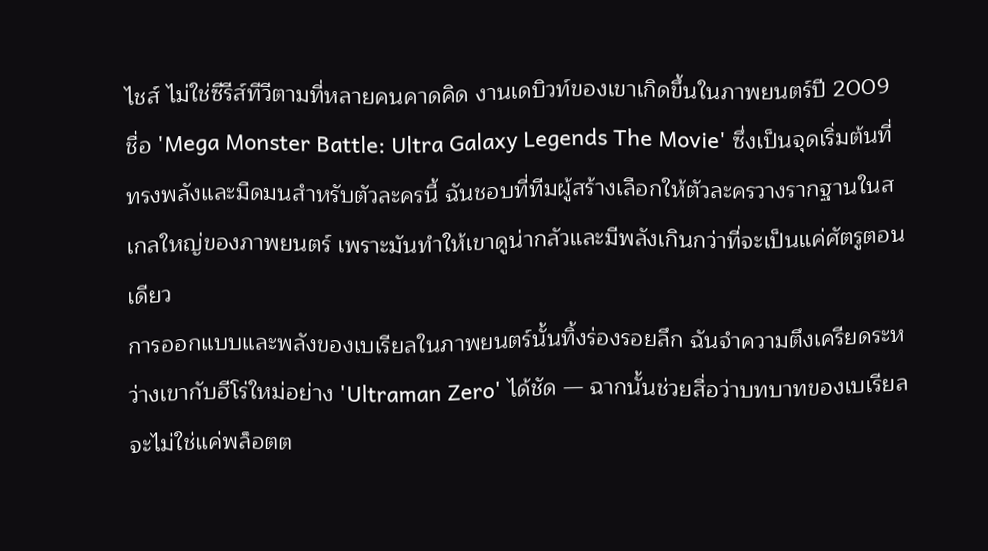ไชส์ ไม่ใช่ซีรีส์ทีวีตามที่หลายคนคาดคิด งานเดบิวท์ของเขาเกิดขึ้นในภาพยนตร์ปี 2009 ชื่อ 'Mega Monster Battle: Ultra Galaxy Legends The Movie' ซึ่งเป็นจุดเริ่มต้นที่ทรงพลังและมืดมนสำหรับตัวละครนี้ ฉันชอบที่ทีมผู้สร้างเลือกให้ตัวละครวางรากฐานในสเกลใหญ่ของภาพยนตร์ เพราะมันทำให้เขาดูน่ากลัวและมีพลังเกินกว่าที่จะเป็นแค่ศัตรูตอนเดียว
การออกแบบและพลังของเบเรียลในภาพยนตร์นั้นทิ้งร่องรอยลึก ฉันจำความตึงเครียดระหว่างเขากับฮีโร่ใหม่อย่าง 'Ultraman Zero' ได้ชัด — ฉากนั้นช่วยสื่อว่าบทบาทของเบเรียลจะไม่ใช่แค่พล็อตต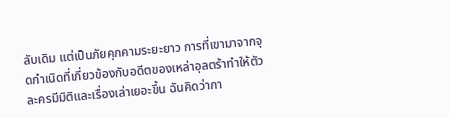ลับเดิม แต่เป็นภัยคุกคามระยะยาว การที่เขามาจากจุดกำเนิดที่เกี่ยวข้องกับอดีตของเหล่าอุลตร้าทำให้ตัวละครมีมิติและเรื่องเล่าเยอะขึ้น ฉันคิดว่ากา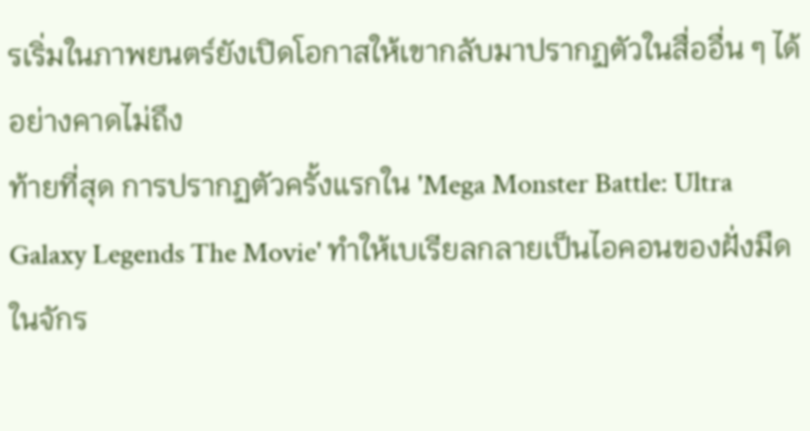รเริ่มในภาพยนตร์ยังเปิดโอกาสให้เขากลับมาปรากฏตัวในสื่ออื่น ๆ ได้อย่างคาดไม่ถึง
ท้ายที่สุด การปรากฏตัวครั้งแรกใน 'Mega Monster Battle: Ultra Galaxy Legends The Movie' ทำให้เบเรียลกลายเป็นไอคอนของฝั่งมืดในจักร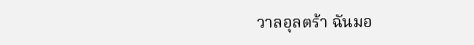วาลอุลตร้า ฉันมอ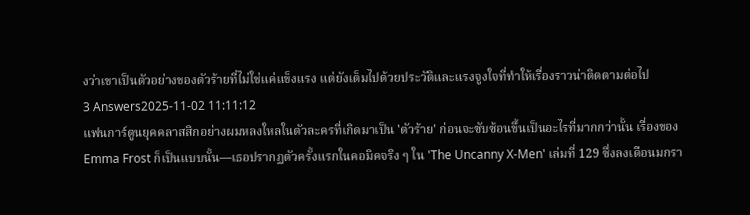งว่าเขาเป็นตัวอย่างของตัวร้ายที่ไม่ใช่แค่แข็งแรง แต่ยังเต็มไปด้วยประวัติและแรงจูงใจที่ทำให้เรื่องราวน่าติดตามต่อไป
3 Answers2025-11-02 11:11:12
แฟนการ์ตูนยุคคลาสสิกอย่างผมหลงใหลในตัวละครที่เกิดมาเป็น 'ตัวร้าย' ก่อนจะซับซ้อนขึ้นเป็นอะไรที่มากกว่านั้น เรื่องของ Emma Frost ก็เป็นแบบนั้น—เธอปรากฏตัวครั้งแรกในคอมิคจริง ๆ ใน 'The Uncanny X-Men' เล่มที่ 129 ซึ่งลงเดือนมกรา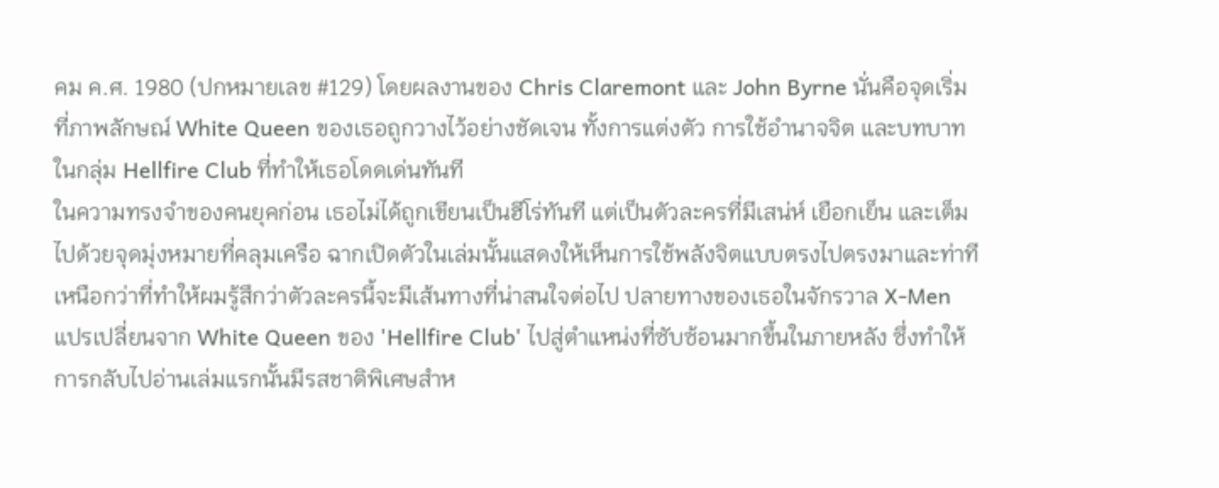คม ค.ศ. 1980 (ปกหมายเลข #129) โดยผลงานของ Chris Claremont และ John Byrne นั่นคือจุดเริ่มที่ภาพลักษณ์ White Queen ของเธอถูกวางไว้อย่างชัดเจน ทั้งการแต่งตัว การใช้อำนาจจิต และบทบาทในกลุ่ม Hellfire Club ที่ทำให้เธอโดดเด่นทันที
ในความทรงจำของคนยุคก่อน เธอไม่ได้ถูกเขียนเป็นฮีโร่ทันที แต่เป็นตัวละครที่มีเสน่ห์ เยือกเย็น และเต็มไปด้วยจุดมุ่งหมายที่คลุมเครือ ฉากเปิดตัวในเล่มนั้นแสดงให้เห็นการใช้พลังจิตแบบตรงไปตรงมาและท่าทีเหนือกว่าที่ทำให้ผมรู้สึกว่าตัวละครนี้จะมีเส้นทางที่น่าสนใจต่อไป ปลายทางของเธอในจักรวาล X-Men แปรเปลี่ยนจาก White Queen ของ 'Hellfire Club' ไปสู่ตำแหน่งที่ซับซ้อนมากขึ้นในภายหลัง ซึ่งทำให้การกลับไปอ่านเล่มแรกนั้นมีรสชาติพิเศษสำห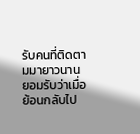รับคนที่ติดตามมายาวนาน
ยอมรับว่าเมื่อย้อนกลับไป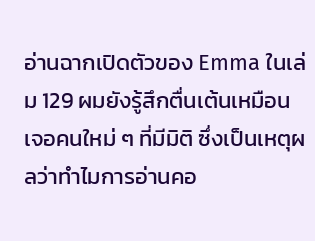อ่านฉากเปิดตัวของ Emma ในเล่ม 129 ผมยังรู้สึกตื่นเต้นเหมือนเจอคนใหม่ ๆ ที่มีมิติ ซึ่งเป็นเหตุผลว่าทำไมการอ่านคอ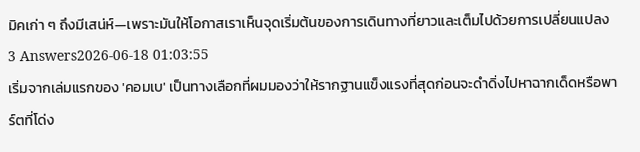มิคเก่า ๆ ถึงมีเสน่ห์—เพราะมันให้โอกาสเราเห็นจุดเริ่มต้นของการเดินทางที่ยาวและเต็มไปด้วยการเปลี่ยนแปลง
3 Answers2026-06-18 01:03:55
เริ่มจากเล่มแรกของ 'คอมเบ' เป็นทางเลือกที่ผมมองว่าให้รากฐานแข็งแรงที่สุดก่อนจะดำดิ่งไปหาฉากเด็ดหรือพาร์ตที่โด่ง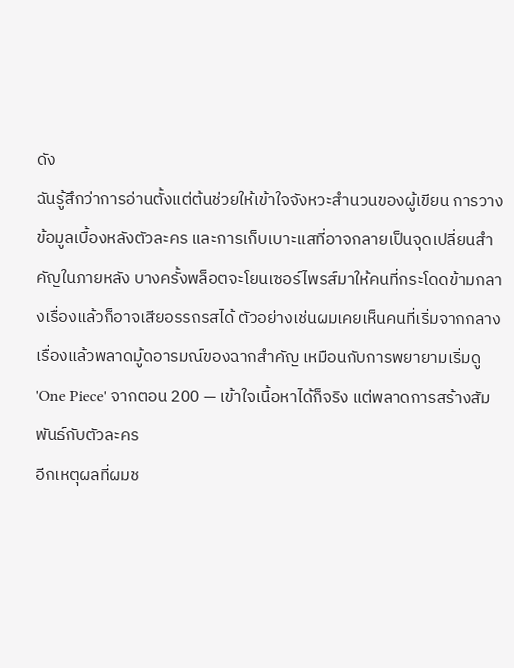ดัง
ฉันรู้สึกว่าการอ่านตั้งแต่ต้นช่วยให้เข้าใจจังหวะสำนวนของผู้เขียน การวางข้อมูลเบื้องหลังตัวละคร และการเก็บเบาะแสที่อาจกลายเป็นจุดเปลี่ยนสำคัญในภายหลัง บางครั้งพล็อตจะโยนเซอร์ไพรส์มาให้คนที่กระโดดข้ามกลางเรื่องแล้วก็อาจเสียอรรถรสได้ ตัวอย่างเช่นผมเคยเห็นคนที่เริ่มจากกลางเรื่องแล้วพลาดมู้ดอารมณ์ของฉากสำคัญ เหมือนกับการพยายามเริ่มดู 'One Piece' จากตอน 200 — เข้าใจเนื้อหาได้ก็จริง แต่พลาดการสร้างสัมพันธ์กับตัวละคร
อีกเหตุผลที่ผมช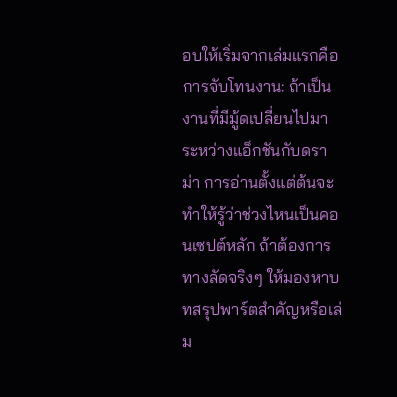อบให้เริ่มจากเล่มแรกคือการจับโทนงาน: ถ้าเป็นงานที่มีมู้ดเปลี่ยนไปมา ระหว่างแอ็กชันกับดราม่า การอ่านตั้งแต่ต้นจะทำให้รู้ว่าช่วงไหนเป็นคอนเซปต์หลัก ถ้าต้องการทางลัดจริงๆ ให้มองหาบทสรุปพาร์ตสำคัญหรือเล่ม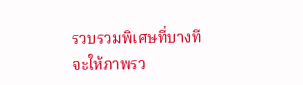รวบรวมพิเศษที่บางทีจะให้ภาพรว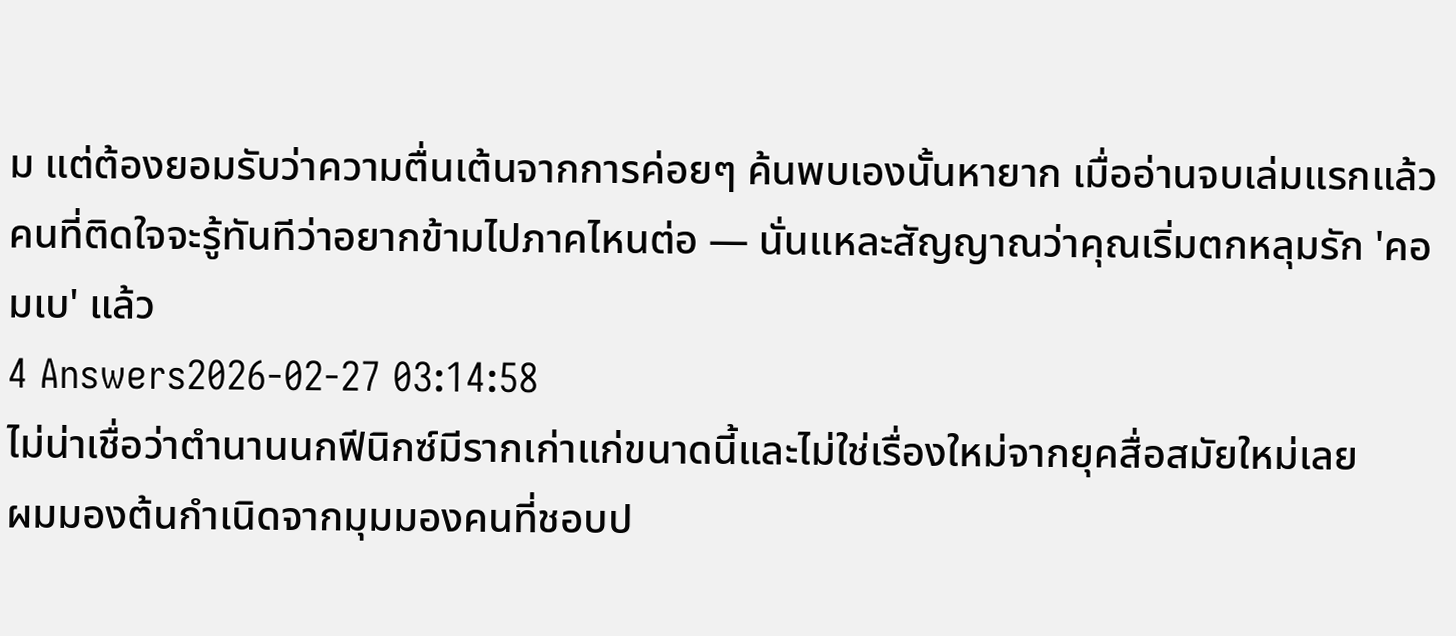ม แต่ต้องยอมรับว่าความตื่นเต้นจากการค่อยๆ ค้นพบเองนั้นหายาก เมื่ออ่านจบเล่มแรกแล้ว คนที่ติดใจจะรู้ทันทีว่าอยากข้ามไปภาคไหนต่อ — นั่นแหละสัญญาณว่าคุณเริ่มตกหลุมรัก 'คอมเบ' แล้ว
4 Answers2026-02-27 03:14:58
ไม่น่าเชื่อว่าตำนานนกฟีนิกซ์มีรากเก่าแก่ขนาดนี้และไม่ใช่เรื่องใหม่จากยุคสื่อสมัยใหม่เลย
ผมมองต้นกำเนิดจากมุมมองคนที่ชอบป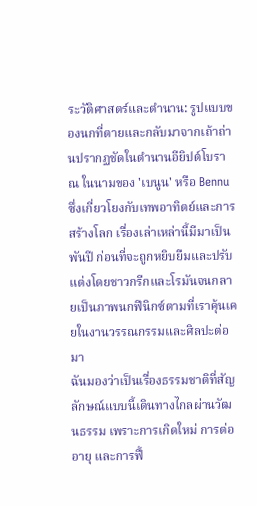ระวัติศาสตร์และตำนาน: รูปแบบของนกที่ตายและกลับมาจากเถ้าถ่านปรากฏชัดในตำนานอียิปต์โบราณ ในนามของ 'เบนูน' หรือ Bennu ซึ่งเกี่ยวโยงกับเทพอาทิตย์และการสร้างโลก เรื่องเล่าเหล่านี้มีมาเป็นพันปี ก่อนที่จะถูกหยิบยืมและปรับแต่งโดยชาวกรีกและโรมันจนกลายเป็นภาพนกฟีนิกซ์ตามที่เราคุ้นเคยในงานวรรณกรรมและศิลปะต่อมา
ฉันมองว่าเป็นเรื่องธรรมชาติที่สัญลักษณ์แบบนี้เดินทางไกลผ่านวัฒนธรรม เพราะการเกิดใหม่ การต่ออายุ และการฟื้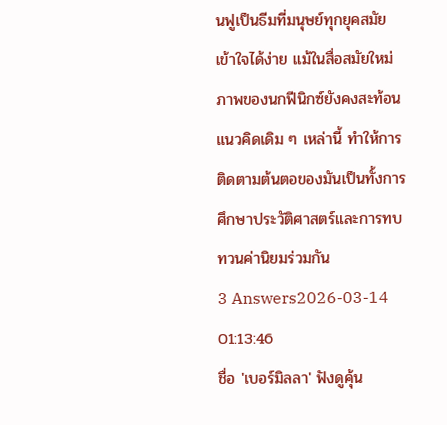นฟูเป็นธีมที่มนุษย์ทุกยุคสมัยเข้าใจได้ง่าย แม้ในสื่อสมัยใหม่ภาพของนกฟีนิกซ์ยังคงสะท้อนแนวคิดเดิม ๆ เหล่านี้ ทำให้การติดตามต้นตอของมันเป็นทั้งการศึกษาประวัติศาสตร์และการทบทวนค่านิยมร่วมกัน
3 Answers2026-03-14 01:13:46
ชื่อ 'เบอร์มิลลา' ฟังดูคุ้น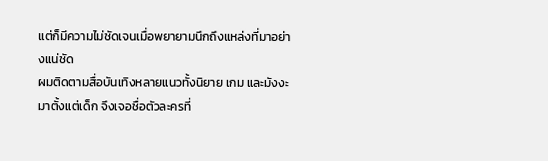แต่ก็มีความไม่ชัดเจนเมื่อพยายามนึกถึงแหล่งที่มาอย่างแน่ชัด
ผมติดตามสื่อบันเทิงหลายแนวทั้งนิยาย เกม และมังงะมาตั้งแต่เด็ก จึงเจอชื่อตัวละครที่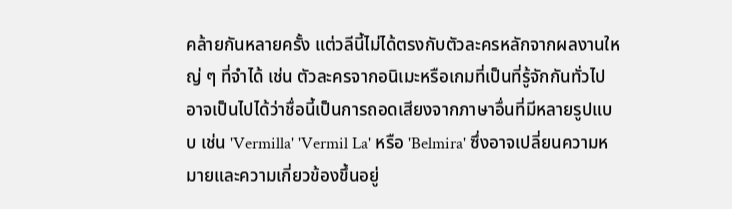คล้ายกันหลายครั้ง แต่วลีนี้ไม่ได้ตรงกับตัวละครหลักจากผลงานใหญ่ ๆ ที่จำได้ เช่น ตัวละครจากอนิเมะหรือเกมที่เป็นที่รู้จักกันทั่วไป อาจเป็นไปได้ว่าชื่อนี้เป็นการถอดเสียงจากภาษาอื่นที่มีหลายรูปแบบ เช่น 'Vermilla' 'Vermil La' หรือ 'Belmira' ซึ่งอาจเปลี่ยนความหมายและความเกี่ยวข้องขึ้นอยู่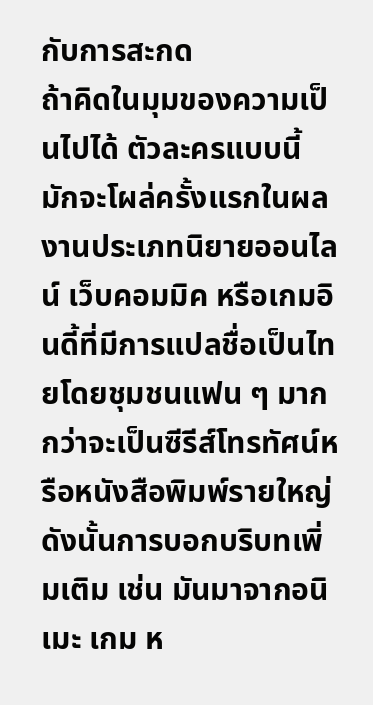กับการสะกด
ถ้าคิดในมุมของความเป็นไปได้ ตัวละครแบบนี้มักจะโผล่ครั้งแรกในผลงานประเภทนิยายออนไลน์ เว็บคอมมิค หรือเกมอินดี้ที่มีการแปลชื่อเป็นไทยโดยชุมชนแฟน ๆ มากกว่าจะเป็นซีรีส์โทรทัศน์หรือหนังสือพิมพ์รายใหญ่ ดังนั้นการบอกบริบทเพิ่มเติม เช่น มันมาจากอนิเมะ เกม ห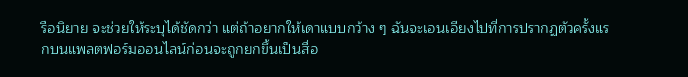รือนิยาย จะช่วยให้ระบุได้ชัดกว่า แต่ถ้าอยากให้เดาแบบกว้าง ๆ ฉันจะเอนเอียงไปที่การปรากฏตัวครั้งแรกบนแพลตฟอร์มออนไลน์ก่อนจะถูกยกขึ้นเป็นสื่อ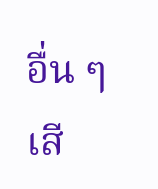อื่น ๆ เสี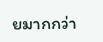ยมากกว่า